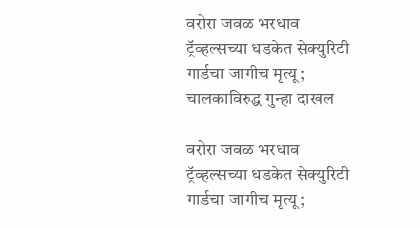वरोरा जवळ भरधाव ट्रॅव्हल्सच्या धडकेत सेक्युरिटी गार्डचा जागीच मृत्यू; चालकाविरुद्ध गुन्हा दाखल

वरोरा जवळ भरधाव ट्रॅव्हल्सच्या धडकेत सेक्युरिटी गार्डचा जागीच मृत्यू;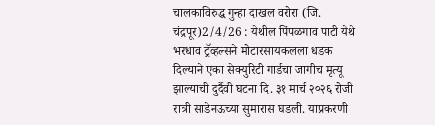चालकाविरुद्ध गुन्हा दाखल वरोरा (जि. चंद्रपूर)2/4/26 : येथील पिंपळगाव पाटी येथे भरधाव ट्रॅव्हल्सने मोटारसायकलला धडक दिल्याने एका सेक्युरिटी गार्डचा जागीच मृत्यू झाल्याची दुर्दैवी घटना दि. ३१ मार्च २०२६ रोजी रात्री साडेनऊच्या सुमारास घडली. याप्रकरणी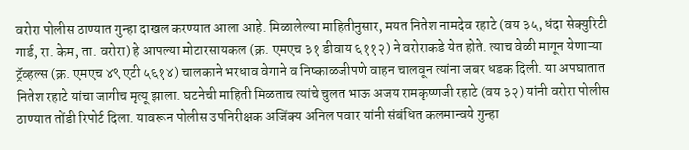वरोरा पोलीस ठाण्यात गुन्हा दाखल करण्यात आला आहे. मिळालेल्या माहितीनुसार, मयत नितेश नामदेव रहाटे (वय ३५, धंदा सेक्युरिटी गार्ड, रा. केम, ता. वरोरा) हे आपल्या मोटारसायकल (क्र. एमएच ३१ डीवाय ६११२) ने वरोराकडे येत होते. त्याच वेळी मागून येणाऱ्या ट्रॅव्हल्स (क्र. एमएच ४९ एटी ५६१४) चालकाने भरधाव वेगाने व निष्काळजीपणे वाहन चालवून त्यांना जबर धडक दिली. या अपघातात नितेश रहाटे यांचा जागीच मृत्यू झाला. घटनेची माहिती मिळताच त्यांचे चुलत भाऊ अजय रामकृष्णजी रहाटे (वय ३२) यांनी वरोरा पोलीस ठाण्यात तोंडी रिपोर्ट दिला. यावरून पोलीस उपनिरीक्षक अजिंक्य अनिल पवार यांनी संबंधित कलमान्वये गुन्हा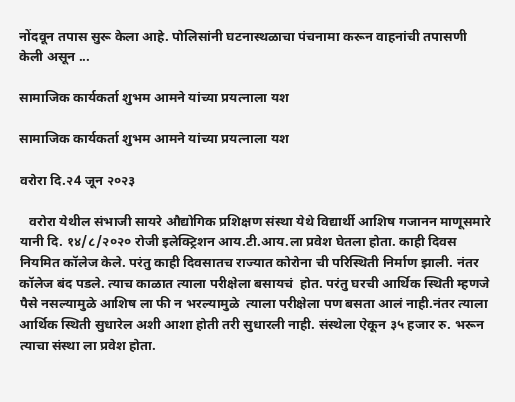नोंदवून तपास सुरू केला आहे. पोलिसांनी घटनास्थळाचा पंचनामा करून वाहनांची तपासणी केली असून ...

सामाजिक कार्यकर्ता शुभम आमने यांच्या प्रयत्नाला यश

सामाजिक कार्यकर्ता शुभम आमने यांच्या प्रयत्नाला यश

वरोरा दि.२4 जून २०२३

   वरोरा येथील संभाजी सायरे औद्योगिक प्रशिक्षण संस्था येथे विद्यार्थी आशिष गजानन माणूसमारे यानी दि. १४/८/२०२० रोजी इलेक्ट्रिशन आय.टी.आय.ला प्रवेश घेतला होता. काही दिवस नियमित कॉलेज केले. परंतु काही दिवसातच राज्यात कोरोना ची परिस्थिती निर्माण झाली. नंतर कॉलेज बंद पडले. त्याच काळात त्याला परीक्षेला बसायचं  होत. परंतु घरची आर्थिक स्थिती म्हणजे पैसे नसल्यामुळे आशिष ला फी न भरल्यामुळे  त्याला परीक्षेला पण बसता आलं नाही.नंतर त्याला आर्थिक स्थिती सुधारेल अशी आशा होती तरी सुधारली नाही. संस्थेला ऐकून ३५ हजार रु. भरून त्याचा संस्था ला प्रवेश होता.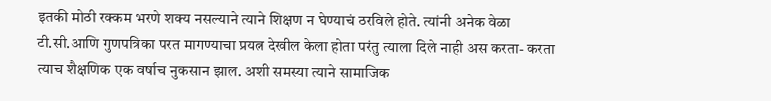इतकी मोठी रक्कम भरणे शक्य नसल्याने त्याने शिक्षण न घेण्याचं ठरविले होते. त्यांनी अनेक वेळा टी.सी.आणि गुणपत्रिका परत मागण्याचा प्रयत्न देखील केला होता परंतु त्याला दिले नाही अस करता- करता त्याच शैक्षणिक एक वर्षाच नुकसान झाल. अशी समस्या त्याने सामाजिक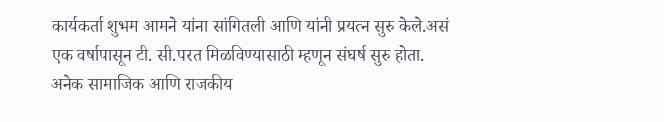कार्यकर्ता शुभम आमने यांना सांगितली आणि यांनी प्रयत्न सुरु केले.असं एक वर्षापासून टी. सी.परत मिळविण्यासाठी म्हणून संघर्ष सुरु होता. अनेक सामाजिक आणि राजकीय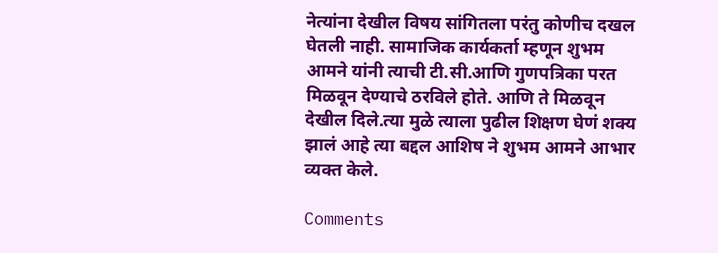नेत्यांना देखील विषय सांगितला परंतु कोणीच दखल घेतली नाही. सामाजिक कार्यकर्ता म्हणून शुभम आमने यांनी त्याची टी.सी.आणि गुणपत्रिका परत मिळवून देण्याचे ठरविले होते. आणि ते मिळवून देखील दिले.त्या मुळे त्याला पुढील शिक्षण घेणं शक्य झालं आहे त्या बद्दल आशिष ने शुभम आमने आभार व्यक्त केले.

Comments